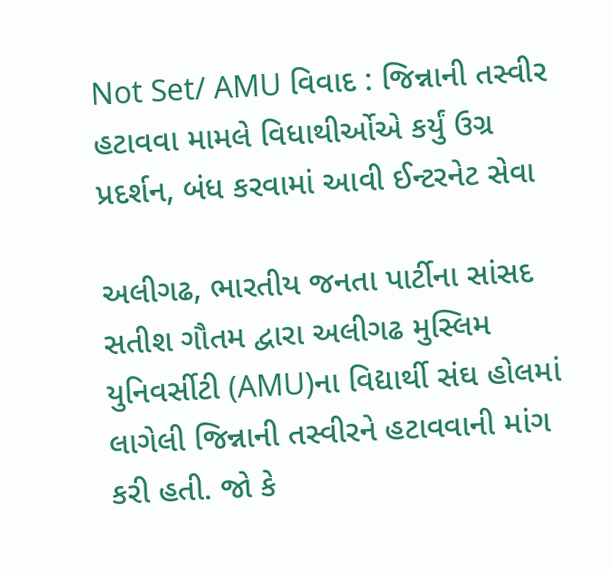Not Set/ AMU વિવાદ : જિન્નાની તસ્વીર હટાવવા મામલે વિધાથીર્ઓએ કર્યું ઉગ્ર પ્રદર્શન, બંધ કરવામાં આવી ઈન્ટરનેટ સેવા

અલીગઢ, ભારતીય જનતા પાર્ટીના સાંસદ સતીશ ગૌતમ દ્વારા અલીગઢ મુસ્લિમ યુનિવર્સીટી (AMU)ના વિદ્યાર્થી સંઘ હોલમાં લાગેલી જિન્નાની તસ્વીરને હટાવવાની માંગ કરી હતી. જો કે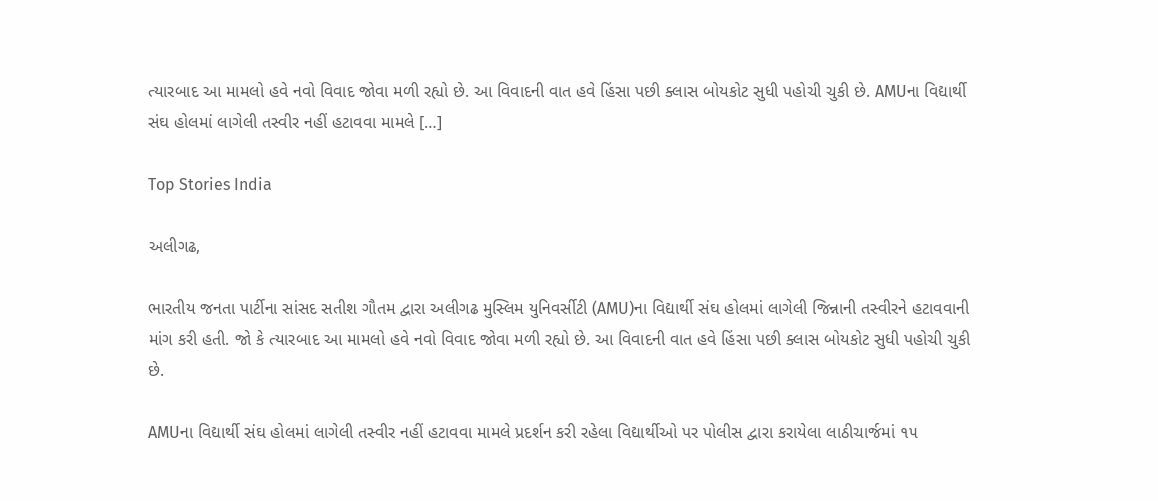ત્યારબાદ આ મામલો હવે નવો વિવાદ જોવા મળી રહ્યો છે. આ વિવાદની વાત હવે હિંસા પછી ક્લાસ બોયકોટ સુધી પહોચી ચુકી છે. AMUના વિદ્યાર્થી સંઘ હોલમાં લાગેલી તસ્વીર નહીં હટાવવા મામલે […]

Top Stories India

અલીગઢ,

ભારતીય જનતા પાર્ટીના સાંસદ સતીશ ગૌતમ દ્વારા અલીગઢ મુસ્લિમ યુનિવર્સીટી (AMU)ના વિદ્યાર્થી સંઘ હોલમાં લાગેલી જિન્નાની તસ્વીરને હટાવવાની માંગ કરી હતી. જો કે ત્યારબાદ આ મામલો હવે નવો વિવાદ જોવા મળી રહ્યો છે. આ વિવાદની વાત હવે હિંસા પછી ક્લાસ બોયકોટ સુધી પહોચી ચુકી છે.

AMUના વિદ્યાર્થી સંઘ હોલમાં લાગેલી તસ્વીર નહીં હટાવવા મામલે પ્રદર્શન કરી રહેલા વિદ્યાર્થીઓ પર પોલીસ દ્વારા કરાયેલા લાઠીચાર્જમાં ૧૫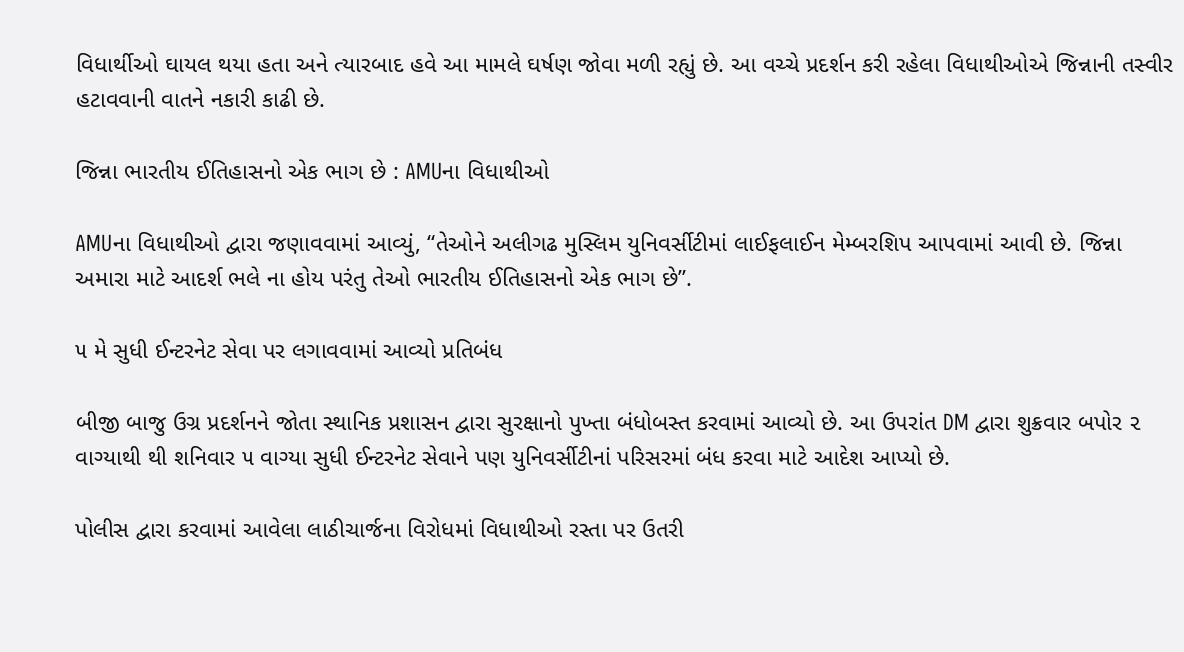વિધાર્થીઓ ઘાયલ થયા હતા અને ત્યારબાદ હવે આ મામલે ઘર્ષણ જોવા મળી રહ્યું છે. આ વચ્ચે પ્રદર્શન કરી રહેલા વિધાથીઓએ જિન્નાની તસ્વીર હટાવવાની વાતને નકારી કાઢી છે.

જિન્ના ભારતીય ઈતિહાસનો એક ભાગ છે : AMUના વિધાથીઓ

AMUના વિધાથીઓ દ્વારા જણાવવામાં આવ્યું, “તેઓને અલીગઢ મુસ્લિમ યુનિવર્સીટીમાં લાઈફલાઈન મેમ્બરશિપ આપવામાં આવી છે. જિન્ના અમારા માટે આદર્શ ભલે ના હોય પરંતુ તેઓ ભારતીય ઈતિહાસનો એક ભાગ છે”.

૫ મે સુધી ઈન્ટરનેટ સેવા પર લગાવવામાં આવ્યો પ્રતિબંધ

બીજી બાજુ ઉગ્ર પ્રદર્શનને જોતા સ્થાનિક પ્રશાસન દ્વારા સુરક્ષાનો પુખ્તા બંધોબસ્ત કરવામાં આવ્યો છે. આ ઉપરાંત DM દ્વારા શુક્રવાર બપોર ૨ વાગ્યાથી થી શનિવાર ૫ વાગ્યા સુધી ઈન્ટરનેટ સેવાને પણ યુનિવર્સીટીનાં પરિસરમાં બંધ કરવા માટે આદેશ આપ્યો છે.

પોલીસ દ્વારા કરવામાં આવેલા લાઠીચાર્જના વિરોધમાં વિધાથીઓ રસ્તા પર ઉતરી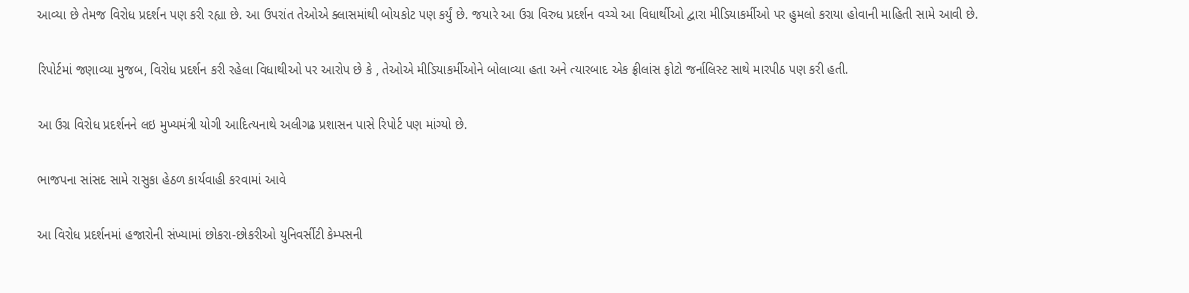આવ્યા છે તેમજ વિરોધ પ્રદર્શન પણ કરી રહ્યા છે. આ ઉપરાંત તેઓએ ક્લાસમાંથી બોયકોટ પણ કર્યું છે. જયારે આ ઉગ્ર વિરુધ પ્રદર્શન વચ્ચે આ વિધાર્થીઓ દ્વારા મીડિયાકર્મીઓ પર હુમલો કરાયા હોવાની માહિતી સામે આવી છે.

રિપોર્ટમાં જણાવ્યા મુજબ, વિરોધ પ્રદર્શન કરી રહેલા વિધાથીઓ પર આરોપ છે કે , તેઓએ મીડિયાકર્મીઓને બોલાવ્યા હતા અને ત્યારબાદ એક ફ્રીલાંસ ફોટો જર્નાલિસ્ટ સાથે મારપીઠ પણ કરી હતી.

આ ઉગ્ર વિરોધ પ્રદર્શનને લઇ મુખ્યમંત્રી યોગી આદિત્યનાથે અલીગઢ પ્રશાસન પાસે રિપોર્ટ પણ માંગ્યો છે.

ભાજપના સાંસદ સામે રાસુકા હેઠળ કાર્યવાહી કરવામાં આવે

આ વિરોધ પ્રદર્શનમાં હજારોની સંખ્યામાં છોકરા-છોકરીઓ યુનિવર્સીટી કેમ્પસની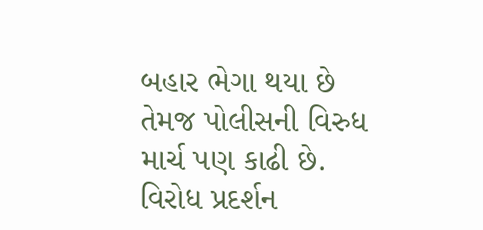બહાર ભેગા થયા છે તેમજ પોલીસની વિરુધ માર્ચ પણ કાઢી છે. વિરોધ પ્રદર્શન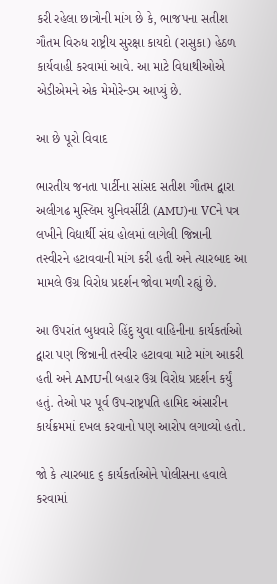કરી રહેલા છાત્રોની માંગ છે કે, ભાજપના સતીશ ગૌતમ વિરુધ રાષ્ટ્રીય સુરક્ષા કાયદો (રાસુકા) હેઠળ કાર્યવાહી કરવામાં આવે. આ માટે વિધાથીઓએ એડીએમને એક મેમોરેન્ડમ આપ્યું છે.

આ છે પૂરો વિવાદ

ભારતીય જનતા પાર્ટીના સાંસદ સતીશ ગૌતમ દ્વારા અલીગઢ મુસ્લિમ યુનિવર્સીટી (AMU)ના VCને પત્ર લખીને વિદ્યાર્થી સંઘ હોલમાં લાગેલી જિન્નાની તસ્વીરને હટાવવાની માંગ કરી હતી અને ત્યારબાદ આ મામલે ઉગ્ર વિરોધ પ્રદર્શન જોવા મળી રહ્યું છે.

આ ઉપરાંત બુધવારે હિંદુ યુવા વાહિનીના કાર્યકર્તાઓ દ્વારા પણ જિન્નાની તસ્વીર હટાવવા માટે માંગ આકરી હતી અને AMUની બહાર ઉગ્ર વિરોધ પ્રદર્શન કર્યું હતું. તેઓ પર પૂર્વ ઉપ-રાષ્ટ્રપતિ હામિદ અંસારીન કાર્યક્રમમાં દખલ કરવાનો પણ આરોપ લગાવ્યો હતો.

જો કે ત્યારબાદ ૬ કાર્યકર્તાઓને પોલીસના હવાલે કરવામાં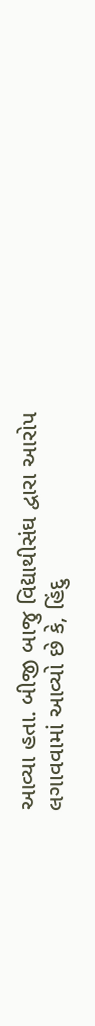આવ્યા હતા. બીજી બાજુ વિદ્યાથીસંઘ દ્વારા આરોપ લગાવવામાં આવ્યો છે કે, હિંદુ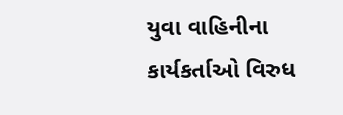યુવા વાહિનીના કાર્યકર્તાઓ વિરુધ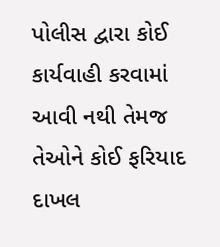પોલીસ દ્વારા કોઈ કાર્યવાહી કરવામાં આવી નથી તેમજ તેઓને કોઈ ફરિયાદ દાખલ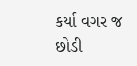કર્યા વગર જ છોડી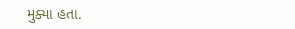મુક્યા હતા.